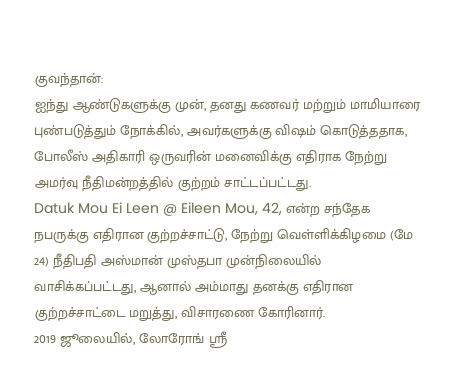குவந்தான்:
ஐந்து ஆண்டுகளுக்கு முன், தனது கணவர் மற்றும் மாமியாரை புண்படுத்தும் நோக்கில், அவர்களுக்கு விஷம் கொடுத்ததாக, போலீஸ் அதிகாரி ஒருவரின் மனைவிக்கு எதிராக நேற்று அமர்வு நீதிமன்றத்தில் குற்றம் சாட்டப்பட்டது.
Datuk Mou Ei Leen @ Eileen Mou, 42, என்ற சந்தேக நபருக்கு எதிரான குற்றச்சாட்டு, நேற்று வெள்ளிக்கிழமை (மே 24) நீதிபதி அஸ்மான் முஸ்தபா முன்நிலையில் வாசிக்கப்பட்டது, ஆனால் அம்மாது தனக்கு எதிரான குற்றச்சாட்டை மறுத்து, விசாரணை கோரினார்.
2019 ஜூலையில், லோரோங் ஸ்ரீ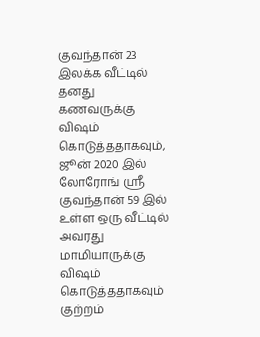குவந்தான் 23 இலக்க வீட்டில் தனது கணவருக்கு விஷம் கொடுத்ததாகவும், ஜூன் 2020 இல் லோரோங் ஸ்ரீ குவந்தான் 59 இல் உள்ள ஒரு வீட்டில் அவரது மாமியாருக்கு விஷம் கொடுத்ததாகவும் குற்றம்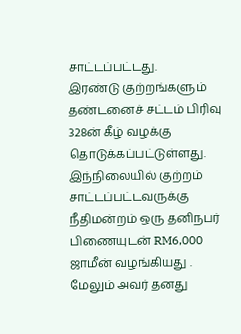சாட்டப்பட்டது.
இரண்டு குற்றங்களும் தண்டனைச் சட்டம் பிரிவு 328ன் கீழ் வழக்கு தொடுக்கப்பட்டுள்ளது. இந்நிலையில் குற்றம் சாட்டப்பட்டவருக்கு நீதிமன்றம் ஒரு தனிநபர் பிணையுடன் RM6,000 ஜாமீன் வழங்கியது . மேலும் அவர் தனது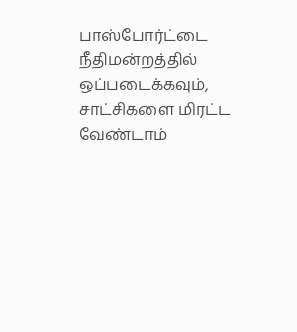பாஸ்போர்ட்டை நீதிமன்றத்தில் ஒப்படைக்கவும், சாட்சிகளை மிரட்ட வேண்டாம்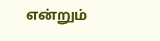என்றும்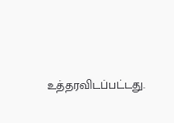உத்தரவிடப்பட்டது.